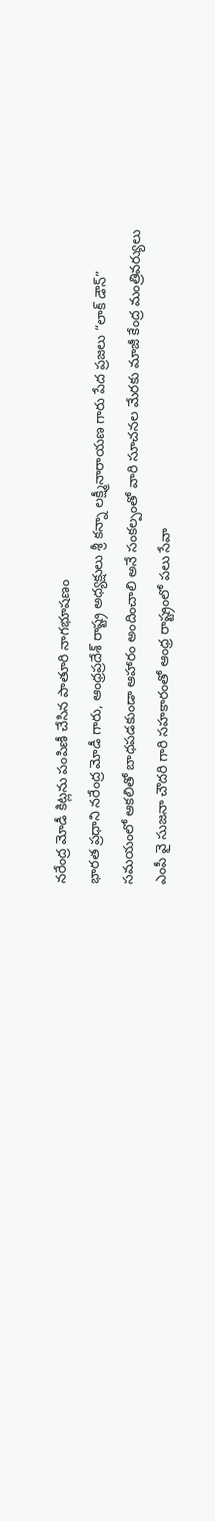నరేంద్ర మోడీ కిట్లను పంపిణీ చేసిన పాతూరి నాగభూషణం
భారత ప్రధాని నరేంద్ర మోడీ గారు, ఆంధ్రప్రదేశ్ రాష్ట్ర అధ్యక్షులు శ్రీ కన్నా లక్ష్మీనారాయణ గారు పేద ప్రజలు “లాక్ డౌన్” సమయంలో ఆకలితో బాధపడకుండా ఆహారం అందించాలి అనే సంకల్పంతో వారి సూచనల మేరకు మాజీ కేంద్ర మంత్రివర్యులు ఎంపీ వై సుజనా చౌదరి గారి సహకారంతో ఆంధ్ర రాష్ట్రంలో పలు సేవా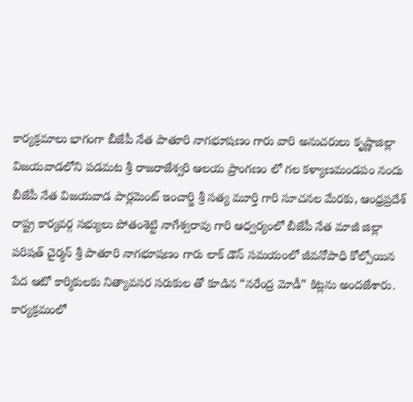కార్యక్రమాలు భాగంగా బీజేపీ నేత పాతూరి నాగభూషణం గారు వారి అనుచరులు కృష్ణాజిల్లా విజయవాడలోని పడమట శ్రీ రాజరాజేశ్వరి ఆలయ ప్రాంగణం లో గల కళ్యాణమండపం నందు బీజేపీ నేత విజయవాడ పార్లమెంట్ ఇంచార్జి శ్రీ సత్య మూర్తి గారి సూచనల మేరకు, ఆంధ్రప్రదేశ్ రాష్ట్ర కార్యవర్గ సభ్యులు పోతంశెట్టి నాగేశ్వరావు గారి ఆధ్వర్యంలో బీజేపీ నేత మాజీ జిల్లా పరిషత్ చైర్మన్ శ్రీ పాతూరి నాగభూషణం గారు లాక్ డౌన్ సమయంలో జీవనోపాధి కోల్పోయిన పేద ఆటో కార్మికులకు నిత్యావసర సరుకుల తో కూడిన “నరేంద్ర మోడీ” కిట్లను అందజేశారు. కార్యక్రమంలో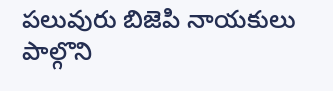పలువురు బిజెపి నాయకులు పాల్గొని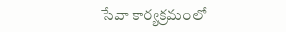సేవా కార్యక్రమంలో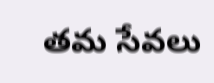తమ సేవలు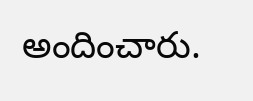అందించారు.